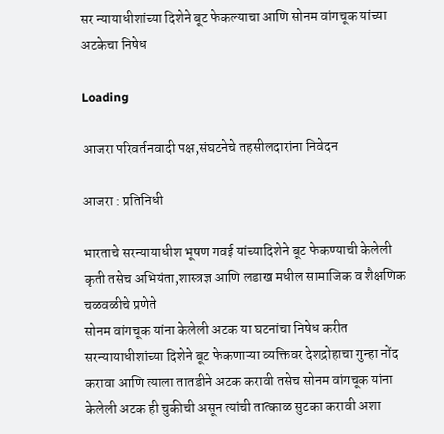सर न्यायाधीशांच्या दिशेने बूट फेकल्याचा आणि सोनम वांगचूक यांच्या अटकेचा निषेध

Loading

आजरा परिवर्तनवादी पक्ष,संघटनेचे तहसीलदारांना निवेदन

आजरा : प्रतिनिधी

भारताचे सरन्यायाधीश भूषण गवई यांच्यादिशेने बूट फेकण्याची केलेली कृती तसेच अभियंता,शास्त्रज्ञ आणि लडाख मधील सामाजिक व शैक्षणिक चळवळीचे प्रणेते
सोनम वांगचूक यांना केलेली अटक या घटनांचा निषेध करीत सरन्यायाधीशांच्या दिशेने बूट फेकणाऱ्या व्यक्तिवर देशद्रोहाचा गुन्हा नोंद करावा आणि त्याला तातडीने अटक करावी तसेच सोनम वांगचूक यांना केलेली अटक ही चुकीची असून त्यांची तात्काळ सुटका करावी अशा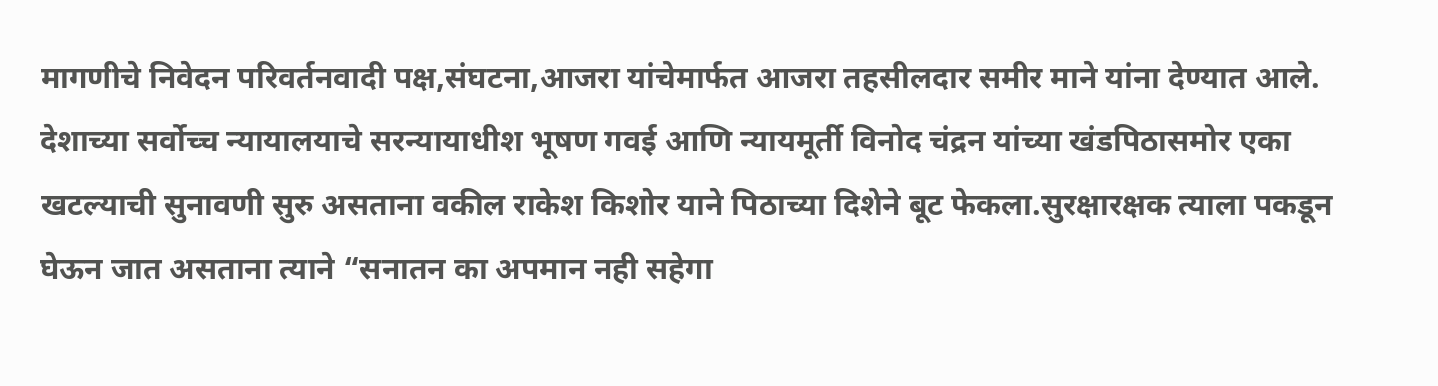मागणीचे निवेदन परिवर्तनवादी पक्ष,संघटना,आजरा यांचेमार्फत आजरा तहसीलदार समीर माने यांना देण्यात आले.
देशाच्या सर्वोच्च न्यायालयाचे सरन्यायाधीश भूषण गवई आणि न्यायमूर्ती विनोद चंद्रन यांच्या खंडपिठासमोर एका खटल्याची सुनावणी सुरु असताना वकील राकेश किशोर याने पिठाच्या दिशेने बूट फेकला.सुरक्षारक्षक त्याला पकडून घेऊन जात असताना त्याने “सनातन का अपमान नही सहेगा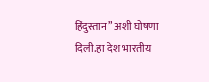हिंदुस्तान” अशी घोषणा दिली.हा देश भारतीय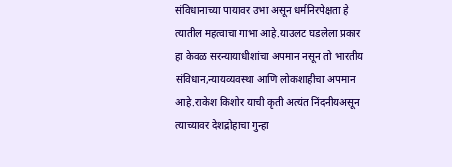संविधानाच्या पायावर उभा असून धर्मनिरपेक्षता हे त्यातील महत्वाचा गाभा आहे.याउलट घडलेला प्रकार हा केवळ सरन्यायाधीशांचा अपमान नसून तो भारतीय संविधान,न्यायव्यवस्था आणि लोकशाहीचा अपमान आहे.राकेश किशोर याची कृती अत्यंत निंदनीयअसून त्याच्यावर देशद्रोहाचा गुन्हा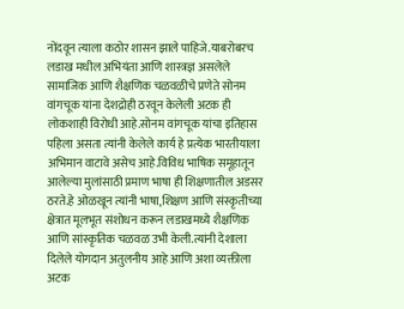नोंदवून त्याला कठोर शासन झाले पाहिजे.याबरोबरच लडाख मधील अभियंता आणि शास्त्रज्ञ असलेले सामाजिक आणि शैक्षणिक चळवळीचे प्रणेते सोनम वांगचूक यांना देशद्रोही ठरवून केलेली अटक ही लोकशाही विरोधी आहे.सोनम वांगचूक यांचा इतिहास पहिला असता त्यांनी केलेले कार्य हे प्रत्येक भारतीयाला अभिमान वाटावे असेच आहे.विविध भाषिक समूहातून आलेल्या मुलांसाठी प्रमाण भाषा ही शिक्षणातील अडसर ठरते.हे ओळखून त्यांनी भाषा,शिक्षण आणि संस्कृतीच्या क्षेत्रात मूलभूत संशोधन करून लडाखमध्ये शैक्षणिक आणि सांस्कृतिक चळवळ उभी केली.त्यांनी देशाला दिलेले योगदान अतुलनीय आहे आणि अशा व्यक्तीला अटक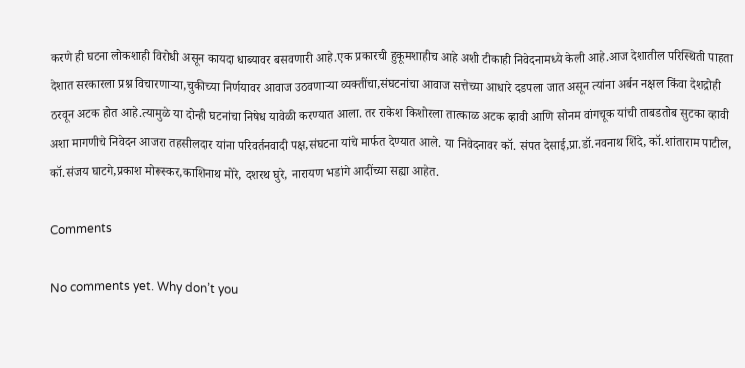करणे ही घटना लोकशाही विरोधी असून कायदा धाब्यावर बसवणारी आहे.एक प्रकारची हुकूमशाहीच आहे अशी टीकाही निवेदनामध्ये केली आहे.आज देशातील परिस्थिती पाहता देशात सरकारला प्रश्न विचारणाऱ्या,चुकीच्या निर्णयावर आवाज उठवणाऱ्या व्यक्तींचा,संघटनांचा आवाज सत्तेच्या आधारे दडपला जात असून त्यांना अर्बन नक्षल किंवा देशद्रोही ठरवून अटक होत आहे.त्यामुळे या दोन्ही घटनांचा निषेध यावेळी करण्यात आला. तर राकेश किशोरला तात्काळ अटक व्हावी आणि सोनम वांगचूक यांची ताबडतोब सुटका व्हावी अशा मागणीचे निवेदन आजरा तहसीलदार यांना परिवर्तनवादी पक्ष,संघटना यांचे मार्फत देण्यात आले. या निवेदनावर कॉ. संपत देसाई,प्रा.डॉ.नवनाथ शिंदे, कॉ.शांताराम पाटील, कॉ.संजय घाटगे,प्रकाश मोरूस्कर,काशिनाथ मोरे, दशरथ घुरे, नारायण भडांगे आदींच्या सह्या आहेत.

Comments

No comments yet. Why don’t you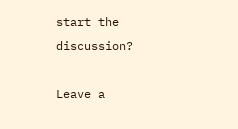start the discussion?

Leave a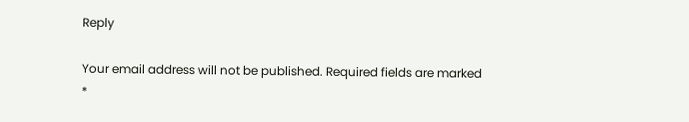Reply

Your email address will not be published. Required fields are marked *